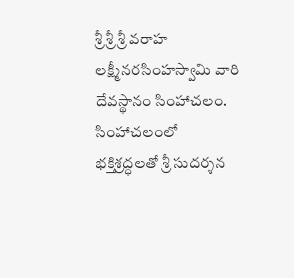శ్రీ శ్రీ శ్రీ వరాహ లక్ష్మీనరసింహస్వామి వారి దేవస్థానం సింహాచలం. సింహాచలంలో భక్తిశ్రద్ధలతో శ్రీ సుదర్శన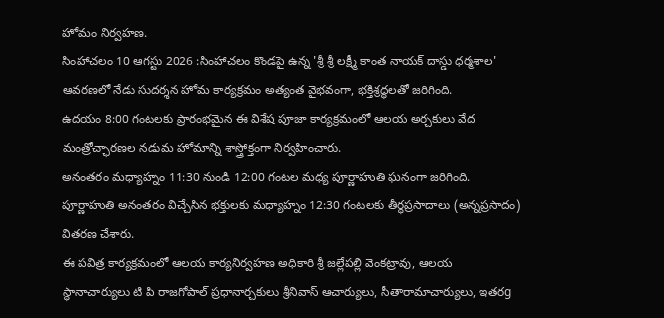హోమం నిర్వహణ.
సింహాచలం 10 ఆగస్టు 2026 :సింహాచలం కొండపై ఉన్న 'శ్రీ శ్రీ లక్ష్మీ కాంత నాయక్ దాస్డు ధర్మశాల' ఆవరణలో నేడు సుదర్శన హోమ కార్యక్రమం అత్యంత వైభవంగా, భక్తిశ్రద్ధలతో జరిగింది.
ఉదయం 8:00 గంటలకు ప్రారంభమైన ఈ విశేష పూజా కార్యక్రమంలో ఆలయ అర్చకులు వేద మంత్రోచ్ఛారణల నడుమ హోమాన్ని శాస్త్రోక్తంగా నిర్వహించారు.
అనంతరం మధ్యాహ్నం 11:30 నుండి 12:00 గంటల మధ్య పూర్ణాహుతి ఘనంగా జరిగింది. పూర్ణాహుతి అనంతరం విచ్చేసిన భక్తులకు మధ్యాహ్నం 12:30 గంటలకు తీర్థప్రసాదాలు (అన్నప్రసాదం) వితరణ చేశారు.
ఈ పవిత్ర కార్యక్రమంలో ఆలయ కార్యనిర్వహణ అధికారి శ్రీ జల్లేపల్లి వెంకట్రావు, ఆలయ స్థానాచార్యులు టి పి రాజగోపాల్ ప్రధానార్చకులు శ్రీనివాస్ ఆచార్యులు, సీతారామాచార్యులు, ఇతరg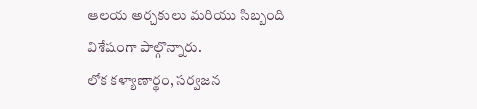ఆలయ అర్చకులు మరియు సిబ్బంది విశేషంగా పాల్గొన్నారు.
లోక కళ్యాణార్థం, సర్వజన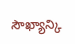సౌఖ్యాన్కి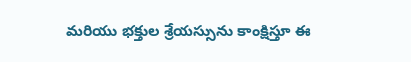మరియు భక్తుల శ్రేయస్సును కాంక్షిస్తూ ఈ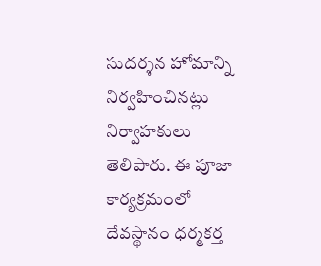సుదర్శన హోమాన్ని నిర్వహించినట్లు నిర్వాహకులు తెలిపారు. ఈ పూజా కార్యక్రమంలో దేవస్థానం ధర్మకర్త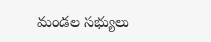మండల సభ్యులు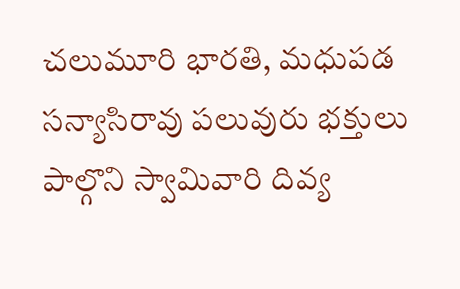చలుమూరి భారతి, మధుపడ సన్యాసిరావు పలువురు భక్తులు పాల్గొని స్వామివారి దివ్య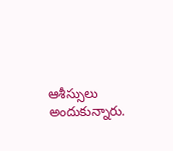ఆశీస్సులు అందుకున్నారు.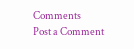Comments
Post a Comment